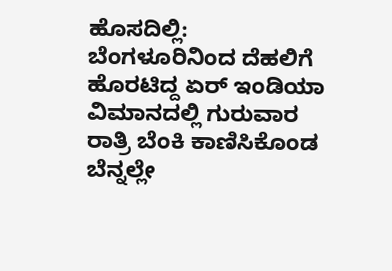ಹೊಸದಿಲ್ಲಿ: ಬೆಂಗಳೂರಿನಿಂದ ದೆಹಲಿಗೆ ಹೊರಟಿದ್ದ ಏರ್ ಇಂಡಿಯಾ ವಿಮಾನದಲ್ಲಿ ಗುರುವಾರ ರಾತ್ರಿ ಬೆಂಕಿ ಕಾಣಿಸಿಕೊಂಡ ಬೆನ್ನಲ್ಲೇ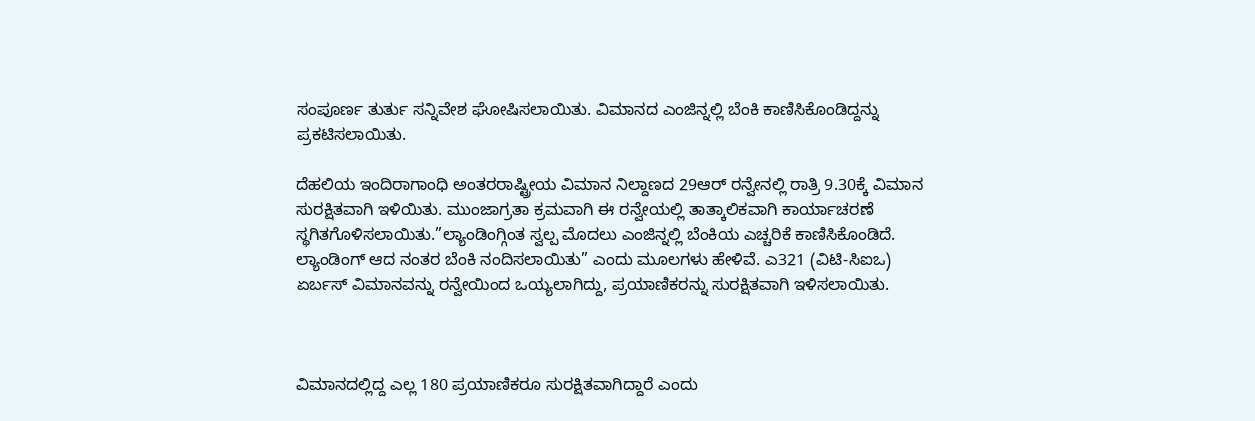ಸಂಪೂರ್ಣ ತುರ್ತು ಸನ್ನಿವೇಶ ಘೋಷಿಸಲಾಯಿತು. ವಿಮಾನದ ಎಂಜಿನ್ನಲ್ಲಿ ಬೆಂಕಿ ಕಾಣಿಸಿಕೊಂಡಿದ್ದನ್ನು ಪ್ರಕಟಿಸಲಾಯಿತು.

ದೆಹಲಿಯ ಇಂದಿರಾಗಾಂಧಿ ಅಂತರರಾಷ್ಟ್ರೀಯ ವಿಮಾನ ನಿಲ್ದಾಣದ 29ಆರ್ ರನ್ವೇನಲ್ಲಿ ರಾತ್ರಿ 9.30ಕ್ಕೆ ವಿಮಾನ ಸುರಕ್ಷಿತವಾಗಿ ಇಳಿಯಿತು. ಮುಂಜಾಗ್ರತಾ ಕ್ರಮವಾಗಿ ಈ ರನ್ವೇಯಲ್ಲಿ ತಾತ್ಕಾಲಿಕವಾಗಿ ಕಾರ್ಯಾಚರಣೆ ಸ್ಥಗಿತಗೊಳಿಸಲಾಯಿತು.”ಲ್ಯಾಂಡಿಂಗ್ಗಿಂತ ಸ್ವಲ್ಪ ಮೊದಲು ಎಂಜಿನ್ನಲ್ಲಿ ಬೆಂಕಿಯ ಎಚ್ಚರಿಕೆ ಕಾಣಿಸಿಕೊಂಡಿದೆ. ಲ್ಯಾಂಡಿಂಗ್ ಆದ ನಂತರ ಬೆಂಕಿ ನಂದಿಸಲಾಯಿತು” ಎಂದು ಮೂಲಗಳು ಹೇಳಿವೆ. ಎ321 (ವಿಟಿ-ಸಿಐಒ) ಏರ್ಬಸ್ ವಿಮಾನವನ್ನು ರನ್ವೇಯಿಂದ ಒಯ್ಯಲಾಗಿದ್ದು, ಪ್ರಯಾಣಿಕರನ್ನು ಸುರಕ್ಷಿತವಾಗಿ ಇಳಿಸಲಾಯಿತು.



ವಿಮಾನದಲ್ಲಿದ್ದ ಎಲ್ಲ 180 ಪ್ರಯಾಣಿಕರೂ ಸುರಕ್ಷಿತವಾಗಿದ್ದಾರೆ ಎಂದು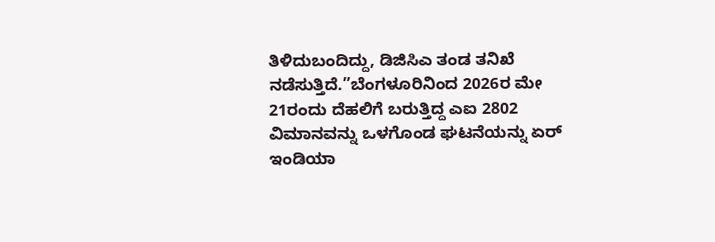ತಿಳಿದುಬಂದಿದ್ದು, ಡಿಜಿಸಿಎ ತಂಡ ತನಿಖೆ ನಡೆಸುತ್ತಿದೆ.”ಬೆಂಗಳೂರಿನಿಂದ 2026ರ ಮೇ 21ರಂದು ದೆಹಲಿಗೆ ಬರುತ್ತಿದ್ದ ಎಐ 2802 ವಿಮಾನವನ್ನು ಒಳಗೊಂಡ ಘಟನೆಯನ್ನು ಏರ್ ಇಂಡಿಯಾ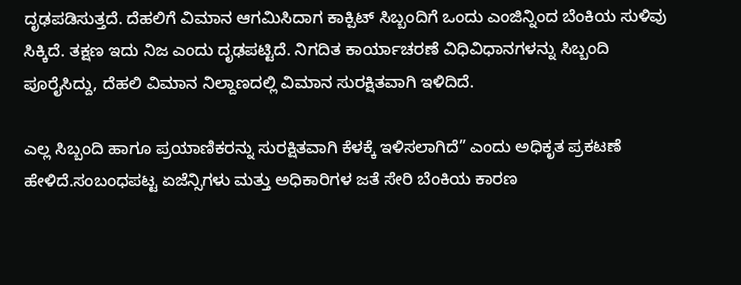ದೃಢಪಡಿಸುತ್ತದೆ. ದೆಹಲಿಗೆ ವಿಮಾನ ಆಗಮಿಸಿದಾಗ ಕಾಕ್ಪಿಟ್ ಸಿಬ್ಬಂದಿಗೆ ಒಂದು ಎಂಜಿನ್ನಿಂದ ಬೆಂಕಿಯ ಸುಳಿವು ಸಿಕ್ಕಿದೆ. ತಕ್ಷಣ ಇದು ನಿಜ ಎಂದು ದೃಢಪಟ್ಟಿದೆ. ನಿಗದಿತ ಕಾರ್ಯಾಚರಣೆ ವಿಧಿವಿಧಾನಗಳನ್ನು ಸಿಬ್ಬಂದಿ ಪೂರೈಸಿದ್ದು, ದೆಹಲಿ ವಿಮಾನ ನಿಲ್ದಾಣದಲ್ಲಿ ವಿಮಾನ ಸುರಕ್ಷಿತವಾಗಿ ಇಳಿದಿದೆ.

ಎಲ್ಲ ಸಿಬ್ಬಂದಿ ಹಾಗೂ ಪ್ರಯಾಣಿಕರನ್ನು ಸುರಕ್ಷಿತವಾಗಿ ಕೆಳಕ್ಕೆ ಇಳಿಸಲಾಗಿದೆ” ಎಂದು ಅಧಿಕೃತ ಪ್ರಕಟಣೆ ಹೇಳಿದೆ.ಸಂಬಂಧಪಟ್ಟ ಏಜೆನ್ಸಿಗಳು ಮತ್ತು ಅಧಿಕಾರಿಗಳ ಜತೆ ಸೇರಿ ಬೆಂಕಿಯ ಕಾರಣ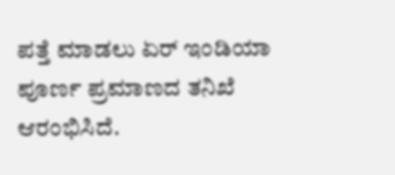ಪತ್ತೆ ಮಾಡಲು ಏರ್ ಇಂಡಿಯಾ ಪೂರ್ಣ ಪ್ರಮಾಣದ ತನಿಖೆ ಆರಂಭಿಸಿದೆ.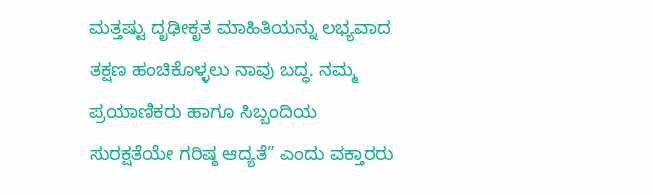ಮತ್ತಷ್ಟು ದೃಢೀಕೃತ ಮಾಹಿತಿಯನ್ನು ಲಭ್ಯವಾದ ತಕ್ಷಣ ಹಂಚಿಕೊಳ್ಳಲು ನಾವು ಬದ್ಧ. ನಮ್ಮ ಪ್ರಯಾಣಿಕರು ಹಾಗೂ ಸಿಬ್ಬಂದಿಯ ಸುರಕ್ಷತೆಯೇ ಗರಿಷ್ಠ ಆದ್ಯತೆ” ಎಂದು ವಕ್ತಾರರು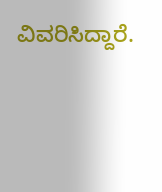ವಿವರಿಸಿದ್ದಾರೆ.